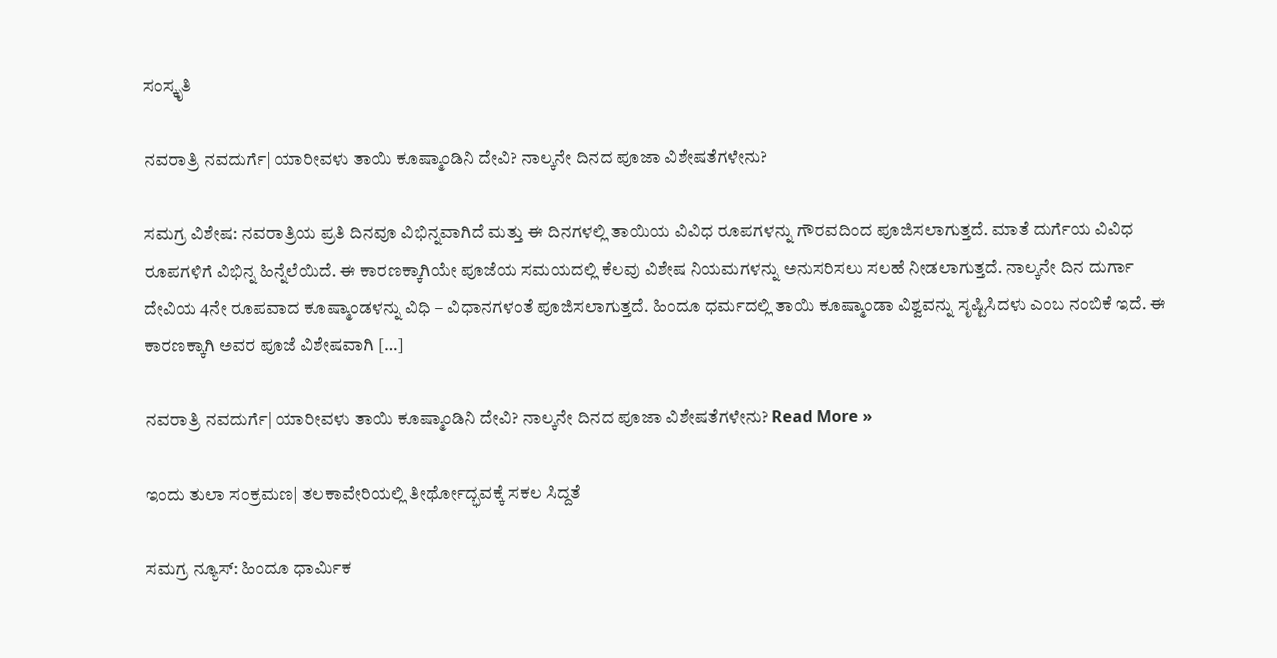ಸಂಸ್ಕೃತಿ

ನವರಾತ್ರಿ ನವದುರ್ಗೆ| ಯಾರೀವಳು ತಾಯಿ ಕೂಷ್ಮಾಂಡಿನಿ ದೇವಿ? ನಾಲ್ಕನೇ ದಿನದ ಪೂಜಾ ವಿಶೇಷತೆಗಳೇನು?

ಸಮಗ್ರ ವಿಶೇಷ: ನವರಾತ್ರಿಯ ಪ್ರತಿ ದಿನವೂ ವಿಭಿನ್ನವಾಗಿದೆ ಮತ್ತು ಈ ದಿನಗಳಲ್ಲಿ ತಾಯಿಯ ವಿವಿಧ ರೂಪಗಳನ್ನು ಗೌರವದಿಂದ ಪೂಜಿಸಲಾಗುತ್ತದೆ. ಮಾತೆ ದುರ್ಗೆಯ ವಿವಿಧ ರೂಪಗಳಿಗೆ ವಿಭಿನ್ನ ಹಿನ್ನೆಲೆಯಿದೆ. ಈ ಕಾರಣಕ್ಕಾಗಿಯೇ ಪೂಜೆಯ ಸಮಯದಲ್ಲಿ ಕೆಲವು ವಿಶೇಷ ನಿಯಮಗಳನ್ನು ಅನುಸರಿಸಲು ಸಲಹೆ ನೀಡಲಾಗುತ್ತದೆ. ನಾಲ್ಕನೇ ದಿನ ದುರ್ಗಾ ದೇವಿಯ 4ನೇ ರೂಪವಾದ ಕೂಷ್ಮಾಂಡಳನ್ನು ವಿಧಿ – ವಿಧಾನಗಳಂತೆ ಪೂಜಿಸಲಾಗುತ್ತದೆ. ಹಿಂದೂ ಧರ್ಮದಲ್ಲಿ ತಾಯಿ ಕೂಷ್ಮಾಂಡಾ ವಿಶ್ವವನ್ನು ಸೃಷ್ಟಿಸಿದಳು ಎಂಬ ನಂಬಿಕೆ ಇದೆ. ಈ ಕಾರಣಕ್ಕಾಗಿ ಅವರ ಪೂಜೆ ವಿಶೇಷವಾಗಿ […]

ನವರಾತ್ರಿ ನವದುರ್ಗೆ| ಯಾರೀವಳು ತಾಯಿ ಕೂಷ್ಮಾಂಡಿನಿ ದೇವಿ? ನಾಲ್ಕನೇ ದಿನದ ಪೂಜಾ ವಿಶೇಷತೆಗಳೇನು? Read More »

ಇಂದು ತುಲಾ ಸಂಕ್ರಮಣ| ತಲಕಾವೇರಿಯಲ್ಲಿ ತೀರ್ಥೋದ್ಭವಕ್ಕೆ ಸಕಲ ಸಿದ್ದತೆ

ಸಮಗ್ರ ನ್ಯೂಸ್: ಹಿಂದೂ ಧಾರ್ಮಿಕ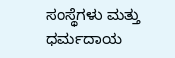ಸಂಸ್ಥೆಗಳು ಮತ್ತು ಧರ್ಮದಾಯ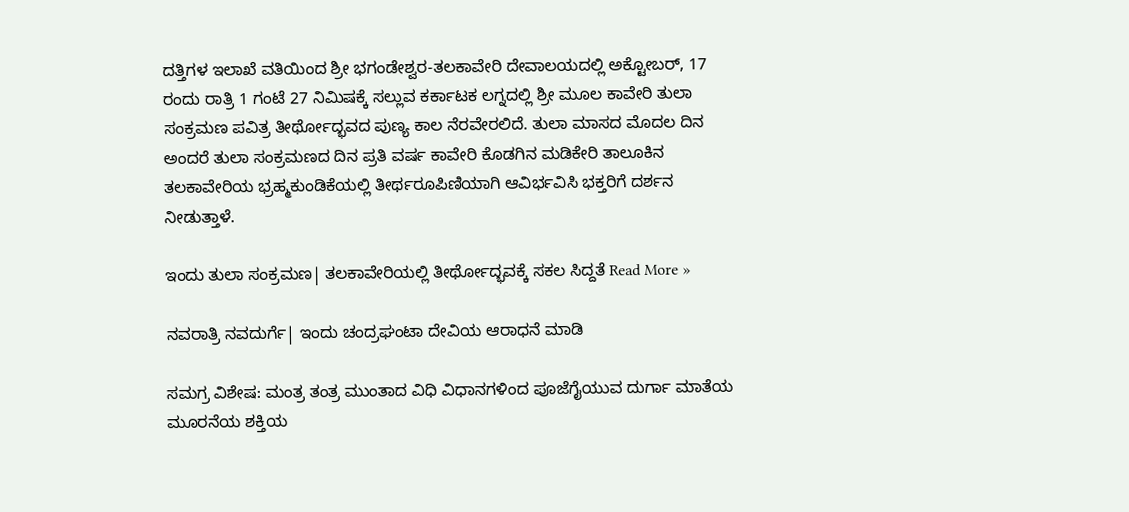ದತ್ತಿಗಳ ಇಲಾಖೆ ವತಿಯಿಂದ ಶ್ರೀ ಭಗಂಡೇಶ್ವರ-ತಲಕಾವೇರಿ ದೇವಾಲಯದಲ್ಲಿ ಅಕ್ಟೋಬರ್, 17 ರಂದು ರಾತ್ರಿ 1 ಗಂಟೆ 27 ನಿಮಿಷಕ್ಕೆ ಸಲ್ಲುವ ಕರ್ಕಾಟಕ ಲಗ್ನದಲ್ಲಿ ಶ್ರೀ ಮೂಲ ಕಾವೇರಿ ತುಲಾ ಸಂಕ್ರಮಣ ಪವಿತ್ರ ತೀರ್ಥೋದ್ಭವದ ಪುಣ್ಯ ಕಾಲ ನೆರವೇರಲಿದೆ. ತುಲಾ ಮಾಸದ ಮೊದಲ ದಿನ ಅಂದರೆ ತುಲಾ ಸಂಕ್ರಮಣದ ದಿನ ಪ್ರತಿ ವರ್ಷ ಕಾವೇರಿ ಕೊಡಗಿನ ಮಡಿಕೇರಿ ತಾಲೂಕಿನ ತಲಕಾವೇರಿಯ ಭ್ರಹ್ಮಕುಂಡಿಕೆಯಲ್ಲಿ ತೀರ್ಥರೂಪಿಣಿಯಾಗಿ ಆವಿರ್ಭವಿಸಿ ಭಕ್ತರಿಗೆ ದರ್ಶನ ನೀಡುತ್ತಾಳೆ.

ಇಂದು ತುಲಾ ಸಂಕ್ರಮಣ| ತಲಕಾವೇರಿಯಲ್ಲಿ ತೀರ್ಥೋದ್ಭವಕ್ಕೆ ಸಕಲ ಸಿದ್ದತೆ Read More »

ನವರಾತ್ರಿ ನವದುರ್ಗೆ| ಇಂದು ಚಂದ್ರಘಂಟಾ ದೇವಿಯ ಆರಾಧನೆ ಮಾಡಿ

ಸಮಗ್ರ ವಿಶೇಷ: ಮಂತ್ರ ತಂತ್ರ ಮುಂತಾದ ವಿಧಿ ವಿಧಾನಗಳಿಂದ ಪೂಜೆಗೈಯುವ ದುರ್ಗಾ ಮಾತೆಯ ಮೂರನೆಯ ಶಕ್ತಿಯ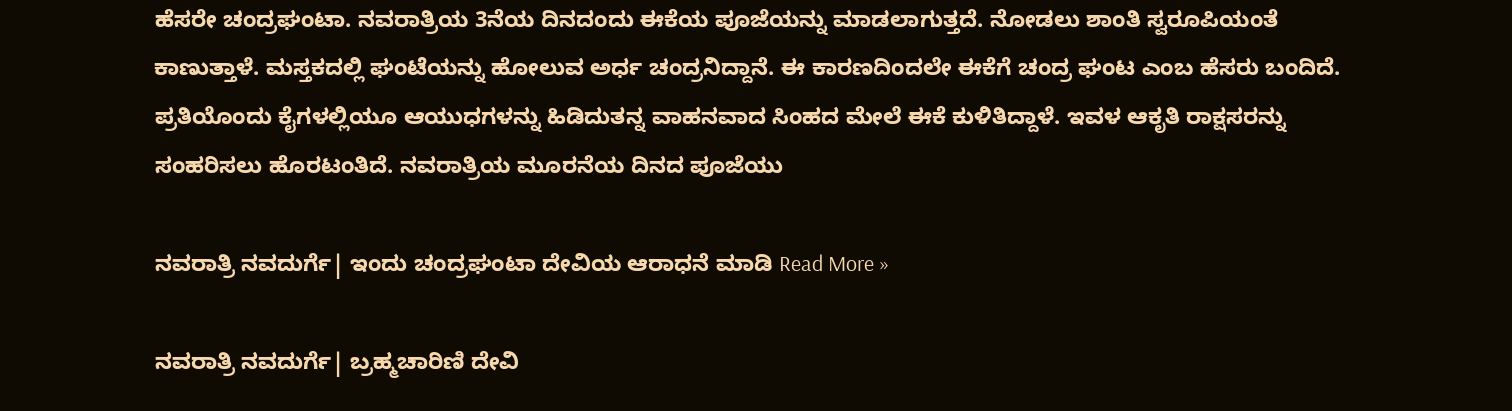ಹೆಸರೇ ಚಂದ್ರಘಂಟಾ. ನವರಾತ್ರಿಯ 3ನೆಯ ದಿನದಂದು ಈಕೆಯ ಪೂಜೆಯನ್ನು ಮಾಡಲಾಗುತ್ತದೆ. ನೋಡಲು ಶಾಂತಿ ಸ್ವರೂಪಿಯಂತೆ ಕಾಣುತ್ತಾಳೆ. ಮಸ್ತಕದಲ್ಲಿ ಘಂಟೆಯನ್ನು ಹೋಲುವ ಅರ್ಧ ಚಂದ್ರನಿದ್ದಾನೆ. ಈ ಕಾರಣದಿಂದಲೇ ಈಕೆಗೆ ಚಂದ್ರ ಘಂಟ ಎಂಬ ಹೆಸರು ಬಂದಿದೆ. ಪ್ರತಿಯೊಂದು ಕೈಗಳಲ್ಲಿಯೂ ಆಯುಧಗಳನ್ನು ಹಿಡಿದುತನ್ನ ವಾಹನವಾದ ಸಿಂಹದ ಮೇಲೆ ಈಕೆ ಕುಳಿತಿದ್ದಾಳೆ. ಇವಳ ಆಕೃತಿ ರಾಕ್ಷಸರನ್ನು ಸಂಹರಿಸಲು ಹೊರಟಂತಿದೆ. ನವರಾತ್ರಿಯ ಮೂರನೆಯ ದಿನದ ಪೂಜೆಯು

ನವರಾತ್ರಿ ನವದುರ್ಗೆ| ಇಂದು ಚಂದ್ರಘಂಟಾ ದೇವಿಯ ಆರಾಧನೆ ಮಾಡಿ Read More »

ನವರಾತ್ರಿ ನವದುರ್ಗೆ| ಬ್ರಹ್ಮಚಾರಿಣಿ ದೇವಿ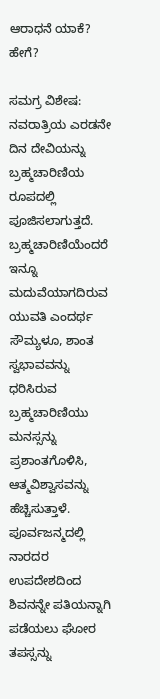ಆರಾಧನೆ ಯಾಕೆ? ಹೇಗೆ?

ಸಮಗ್ರ ವಿಶೇಷ: ನವರಾತ್ರಿಯ ಎರಡನೇ ದಿನ ದೇವಿಯನ್ನು ಬ್ರಹ್ಮಚಾರಿಣಿಯ ರೂಪದಲ್ಲಿ ಪೂಜಿಸಲಾಗುತ್ತದೆ. ಬ್ರಹ್ಮಚಾರಿಣಿಯೆಂದರೆ ಇನ್ನೂ ಮದುವೆಯಾಗದಿರುವ ಯುವತಿ ಎಂದರ್ಥ ಸೌಮ್ಯಳೂ, ಶಾಂತ ಸ್ವಭಾವವನ್ನು ಧರಿಸಿರುವ ಬ್ರಹ್ಮಚಾರಿಣಿಯು ಮನಸ್ಸನ್ನು ಪ್ರಶಾಂತಗೊಳಿಸಿ, ಆತ್ಮವಿಶ್ವಾಸವನ್ನು ಹೆಚ್ಚಿಸುತ್ತಾಳೆ. ಪೂರ್ವಜನ್ಮದಲ್ಲಿ ನಾರದರ ಉಪದೇಶದಿಂದ ಶಿವನನ್ನೇ ಪತಿಯನ್ನಾಗಿ ಪಡೆಯಲು ಘೋರ ತಪಸ್ಸನ್ನು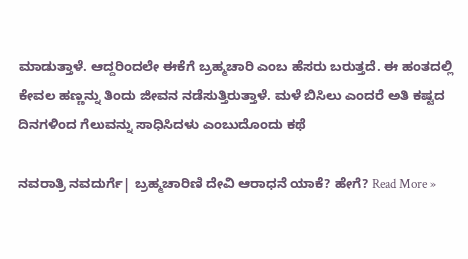ಮಾಡುತ್ತಾಳೆ. ಆದ್ದರಿಂದಲೇ ಈಕೆಗೆ ಬ್ರಹ್ಮಚಾರಿ ಎಂಬ ಹೆಸರು ಬರುತ್ತದೆ. ಈ ಹಂತದಲ್ಲಿ ಕೇವಲ ಹಣ್ಣನ್ನು ತಿಂದು ಜೀವನ ನಡೆಸುತ್ತಿರುತ್ತಾಳೆ. ಮಳೆ ಬಿಸಿಲು ಎಂದರೆ ಅತಿ ಕಷ್ಟದ ದಿನಗಳಿಂದ ಗೆಲುವನ್ನು ಸಾಧಿಸಿದಳು ಎಂಬುದೊಂದು ಕಥೆ

ನವರಾತ್ರಿ ನವದುರ್ಗೆ| ಬ್ರಹ್ಮಚಾರಿಣಿ ದೇವಿ ಆರಾಧನೆ ಯಾಕೆ? ಹೇಗೆ? Read More »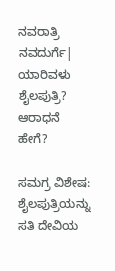ನವರಾತ್ರಿ ನವದುರ್ಗೆ| ಯಾರಿವಳು ಶೈಲಪುತ್ರಿ? ಆರಾಧನೆ ಹೇಗೆ?

ಸಮಗ್ರ ವಿಶೇಷ: ಶೈಲಪುತ್ರಿಯನ್ನು ಸತಿ ದೇವಿಯ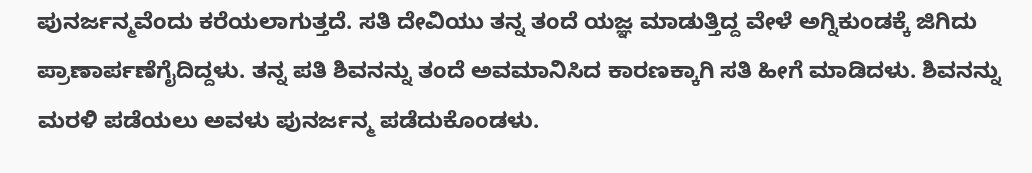ಪುನರ್ಜನ್ಮವೆಂದು ಕರೆಯಲಾಗುತ್ತದೆ. ಸತಿ ದೇವಿಯು ತನ್ನ ತಂದೆ ಯಜ್ಞ ಮಾಡುತ್ತಿದ್ದ ವೇಳೆ ಅಗ್ನಿಕುಂಡಕ್ಕೆ ಜಿಗಿದು ಪ್ರಾಣಾರ್ಪಣೆಗೈದಿದ್ದಳು. ತನ್ನ ಪತಿ ಶಿವನನ್ನು ತಂದೆ ಅವಮಾನಿಸಿದ ಕಾರಣಕ್ಕಾಗಿ ಸತಿ ಹೀಗೆ ಮಾಡಿದಳು. ಶಿವನನ್ನು ಮರಳಿ ಪಡೆಯಲು ಅವಳು ಪುನರ್ಜನ್ಮ ಪಡೆದುಕೊಂಡಳು.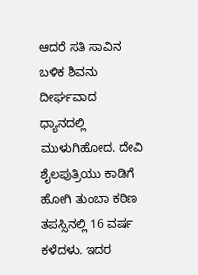ಆದರೆ ಸತಿ ಸಾವಿನ ಬಳಿಕ ಶಿವನು ದೀರ್ಘವಾದ ಧ್ಯಾನದಲ್ಲಿ ಮುಳುಗಿಹೋದ. ದೇವಿ ಶೈಲಪುತ್ರಿಯು ಕಾಡಿಗೆ ಹೋಗಿ ತುಂಬಾ ಕಠಿಣ ತಪಸ್ಸಿನಲ್ಲಿ 16 ವರ್ಷ ಕಳೆದಳು. ಇದರ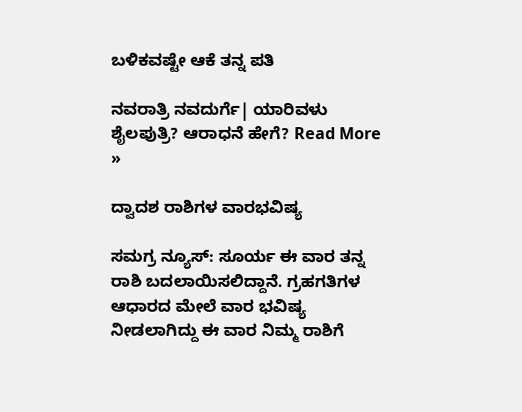ಬಳಿಕವಷ್ಟೇ ಆಕೆ ತನ್ನ ಪತಿ

ನವರಾತ್ರಿ ನವದುರ್ಗೆ| ಯಾರಿವಳು ಶೈಲಪುತ್ರಿ? ಆರಾಧನೆ ಹೇಗೆ? Read More »

ದ್ವಾದಶ ರಾಶಿಗಳ ವಾರಭವಿಷ್ಯ

ಸಮಗ್ರ ನ್ಯೂಸ್: ಸೂರ್ಯ ಈ ವಾರ ತನ್ನ ರಾಶಿ ಬದಲಾಯಿಸಲಿದ್ದಾನೆ. ಗ್ರಹಗತಿಗಳ ಆಧಾರದ ಮೇಲೆ ವಾರ ಭವಿಷ್ಯ ನೀಡಲಾಗಿದ್ದು ಈ ವಾರ ನಿಮ್ಮ ರಾಶಿಗೆ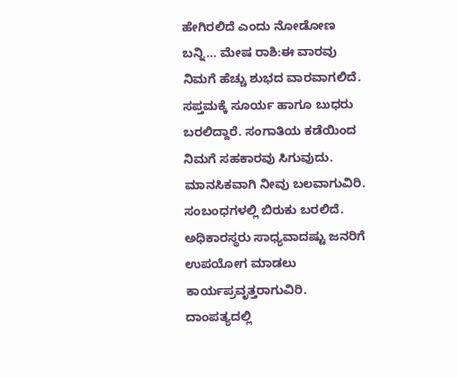ಹೇಗಿರಲಿದೆ ಎಂದು ನೋಡೋಣ ಬನ್ನಿ… ಮೇಷ ರಾಶಿ:ಈ ವಾರವು ನಿಮಗೆ ಹೆಚ್ಚು ಶುಭದ ವಾರವಾಗಲಿದೆ. ಸಪ್ತಮಕ್ಕೆ ಸೂರ್ಯ ಹಾಗೂ ಬುಧರು ಬರಲಿದ್ದಾರೆ. ಸಂಗಾತಿಯ ಕಡೆಯಿಂದ ನಿಮಗೆ ಸಹಕಾರವು ಸಿಗುವುದು. ಮಾನಸಿಕವಾಗಿ ನೀವು ಬಲವಾಗುವಿರಿ. ಸಂಬಂಧಗಳಲ್ಲಿ ಬಿರುಕು ಬರಲಿದೆ. ಅಧಿಕಾರಸ್ಥರು ಸಾಧ್ಯವಾದಷ್ಟು ಜನರಿಗೆ ಉಪಯೋಗ ಮಾಡಲು ಕಾರ್ಯಪ್ರವೃತ್ತರಾಗುವಿರಿ. ದಾಂಪತ್ಯದಲ್ಲಿ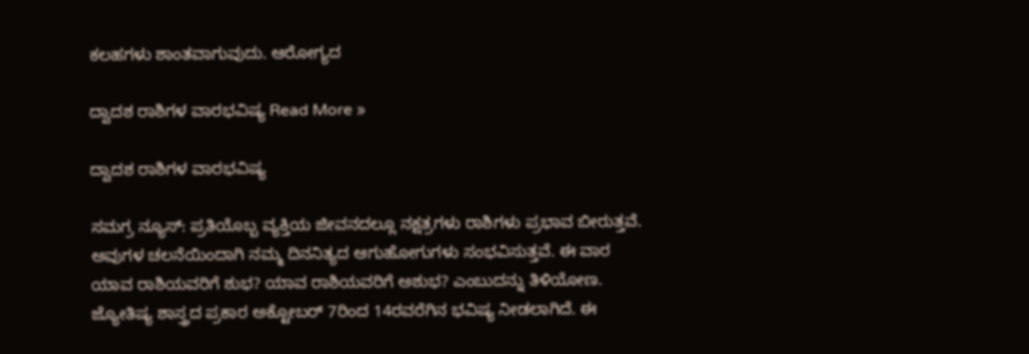ಕಲಹಗಳು ಶಾಂತವಾಗುವುದು. ಆರೋಗ್ಯದ

ದ್ವಾದಶ ರಾಶಿಗಳ ವಾರಭವಿಷ್ಯ Read More »

ದ್ವಾದಶ ರಾಶಿಗಳ ವಾರಭವಿಷ್ಯ

ಸಮಗ್ರ ನ್ಯೂಸ್: ಪ್ರತಿಯೊಬ್ಬ ವ್ಯಕ್ತಿಯ ಜೀವನದಲ್ಲೂ ನಕ್ಷತ್ರಗಳು ರಾಶಿಗಳು ಪ್ರಭಾವ ಬೀರುತ್ತವೆ. ಅವುಗಳ ಚಲನೆಯಿಂದಾಗಿ ನಮ್ಮ ದಿನನಿತ್ಯದ ಆಗುಹೋಗುಗಳು ಸಂಭವಿಸುತ್ತವೆ. ಈ ವಾರ ಯಾವ ರಾಶಿಯವರಿಗೆ ಶುಭ? ಯಾವ ರಾಶಿಯವರಿಗೆ ಅಶುಭ? ಎಂಬುದನ್ನು ತಿಳಿಯೋಣ. ಜ್ಯೋತಿಷ್ಯ ಶಾಸ್ತ್ರದ ಪ್ರಕಾರ ಅಕ್ಟೋಬರ್ 7ರಿಂದ 14ರವರೆಗಿನ ಭವಿಷ್ಯ ನೀಡಲಾಗಿದೆ. ಈ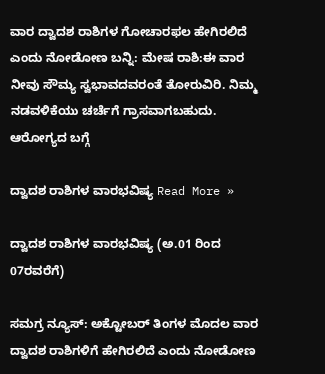ವಾರ ದ್ವಾದಶ ರಾಶಿಗಳ ಗೋಚಾರಫಲ ಹೇಗಿರಲಿದೆ ಎಂದು ನೋಡೋಣ ಬನ್ನಿ: ಮೇಷ ರಾಶಿ:ಈ ವಾರ ನೀವು ಸೌಮ್ಯ ಸ್ವಭಾವದವರಂತೆ ತೋರುವಿರಿ. ನಿಮ್ಮ ನಡವಳಿಕೆಯು ಚರ್ಚೆಗೆ ಗ್ರಾಸವಾಗಬಹುದು. ಆರೋಗ್ಯದ ಬಗ್ಗೆ

ದ್ವಾದಶ ರಾಶಿಗಳ ವಾರಭವಿಷ್ಯ Read More »

ದ್ವಾದಶ ರಾಶಿಗಳ ವಾರಭವಿಷ್ಯ (ಅ.01 ರಿಂದ 07ರವರೆಗೆ)

ಸಮಗ್ರ ನ್ಯೂಸ್: ಅಕ್ಟೋಬರ್ ತಿಂಗಳ ಮೊದಲ ವಾರ ದ್ವಾದಶ ರಾಶಿಗಳಿಗೆ ಹೇಗಿರಲಿದೆ ಎಂದು ನೋಡೋಣ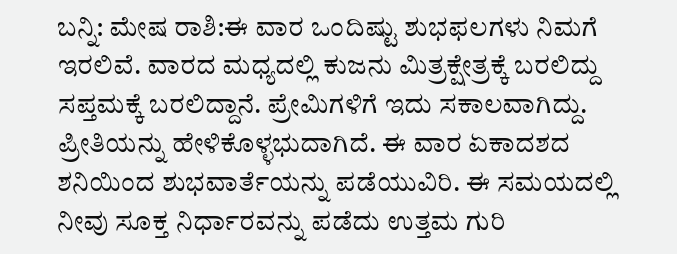ಬನ್ನಿ: ಮೇಷ ರಾಶಿ:ಈ ವಾರ ಒಂದಿಷ್ಟು ಶುಭಫಲಗಳು ನಿಮಗೆ ಇರಲಿವೆ. ವಾರದ ಮಧ್ಯದಲ್ಲಿ ಕುಜನು ಮಿತ್ರಕ್ಷೇತ್ರಕ್ಕೆ ಬರಲಿದ್ದು ಸಪ್ತಮಕ್ಕೆ ಬರಲಿದ್ದಾನೆ. ಪ್ರೇಮಿಗಳಿಗೆ ಇದು ಸಕಾಲವಾಗಿದ್ದು. ಪ್ರೀತಿಯನ್ನು ಹೇಳಿಕೊಳ್ಳಭುದಾಗಿದೆ. ಈ ವಾರ ಏಕಾದಶದ ಶನಿಯಿಂದ ಶುಭವಾರ್ತೆಯನ್ನು ಪಡೆಯುವಿರಿ. ಈ ಸಮಯದಲ್ಲಿ ನೀವು ಸೂಕ್ತ ನಿರ್ಧಾರವನ್ನು ಪಡೆದು ಉತ್ತಮ ಗುರಿ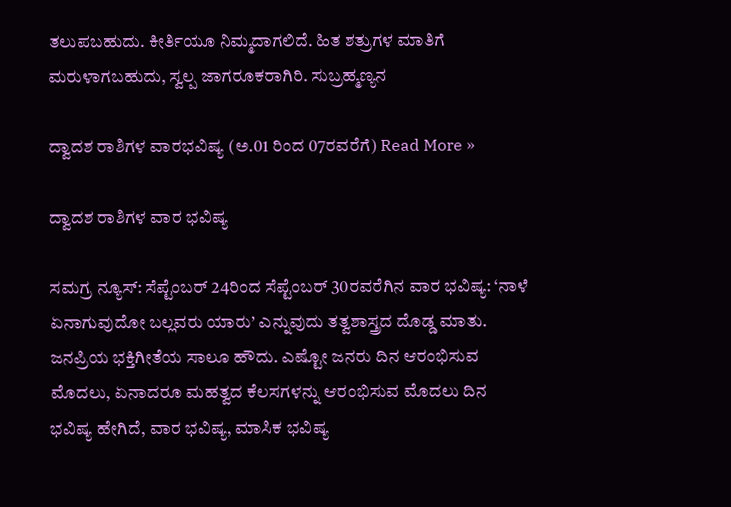ತಲುಪಬಹುದು. ಕೀರ್ತಿಯೂ ನಿಮ್ಮದಾಗಲಿದೆ. ಹಿತ ಶತ್ರುಗಳ ಮಾತಿಗೆ ಮರುಳಾಗಬಹುದು, ಸ್ವಲ್ಪ ಜಾಗರೂಕರಾಗಿರಿ. ಸುಬ್ರಹ್ಮಣ್ಯನ

ದ್ವಾದಶ ರಾಶಿಗಳ ವಾರಭವಿಷ್ಯ (ಅ.01 ರಿಂದ 07ರವರೆಗೆ) Read More »

ದ್ವಾದಶ ರಾಶಿಗಳ ವಾರ ಭವಿಷ್ಯ

ಸಮಗ್ರ ನ್ಯೂಸ್: ಸೆಪ್ಟೆಂಬರ್‌ 24ರಿಂದ ಸೆಪ್ಟೆಂಬರ್ 30ರವರೆಗಿನ ವಾರ ಭವಿಷ್ಯ: ‘ನಾಳೆ ಏನಾಗುವುದೋ ಬಲ್ಲವರು ಯಾರು’ ಎನ್ನುವುದು ತತ್ವಶಾಸ್ತ್ರದ ದೊಡ್ಡ ಮಾತು. ಜನಪ್ರಿಯ ಭಕ್ತಿಗೀತೆಯ ಸಾಲೂ ಹೌದು. ಎಷ್ಟೋ ಜನರು ದಿನ ಆರಂಭಿಸುವ ಮೊದಲು, ಏನಾದರೂ ಮಹತ್ವದ ಕೆಲಸಗಳನ್ನು ಆರಂಭಿಸುವ ಮೊದಲು ದಿನ ಭವಿಷ್ಯ ಹೇಗಿದೆ, ವಾರ ಭವಿಷ್ಯ, ಮಾಸಿಕ ಭವಿಷ್ಯ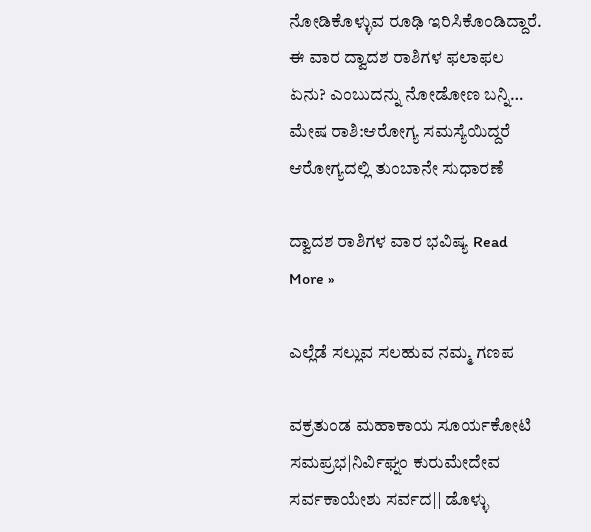ನೋಡಿಕೊಳ್ಳುವ ರೂಢಿ ಇರಿಸಿಕೊಂಡಿದ್ದಾರೆ. ಈ ವಾರ ದ್ವಾದಶ ರಾಶಿಗಳ ಫಲಾಫಲ ಏನು? ಎಂಬುದನ್ನು ನೋಡೋಣ ಬನ್ನಿ… ಮೇಷ ರಾಶಿ:ಆರೋಗ್ಯ ಸಮಸ್ಯೆಯಿದ್ದರೆ ಆರೋಗ್ಯದಲ್ಲಿ ತುಂಬಾನೇ ಸುಧಾರಣೆ

ದ್ವಾದಶ ರಾಶಿಗಳ ವಾರ ಭವಿಷ್ಯ Read More »

ಎಲ್ಲೆಡೆ ಸಲ್ಲುವ ಸಲಹುವ ನಮ್ಮ ಗಣಪ

ವಕ್ರತುಂಡ ಮಹಾಕಾಯ ಸೂರ್ಯಕೋಟಿ ಸಮಪ್ರಭ|ನಿರ್ವಿಘ್ನಂ ಕುರುಮೇದೇವ ಸರ್ವಕಾಯೇಶು ಸರ್ವದ|| ಡೊಳ್ಳು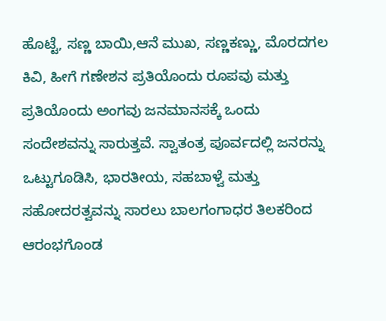ಹೊಟ್ಟೆ, ಸಣ್ಣ ಬಾಯಿ,ಆನೆ ಮುಖ, ಸಣ್ಣಕಣ್ಣು, ಮೊರದಗಲ ಕಿವಿ, ಹೀಗೆ ಗಣೇಶನ ಪ್ರತಿಯೊಂದು ರೂಪವು ಮತ್ತು ಪ್ರತಿಯೊಂದು ಅಂಗವು ಜನಮಾನಸಕ್ಕೆ ಒಂದು ಸಂದೇಶವನ್ನು ಸಾರುತ್ತವೆ. ಸ್ವಾತಂತ್ರ ಪೂರ್ವದಲ್ಲಿ ಜನರನ್ನು ಒಟ್ಟುಗೂಡಿಸಿ, ಭಾರತೀಯ, ಸಹಬಾಳ್ವೆ ಮತ್ತು ಸಹೋದರತ್ವವನ್ನು ಸಾರಲು ಬಾಲಗಂಗಾಧರ ತಿಲಕರಿಂದ ಆರಂಭಗೊಂಡ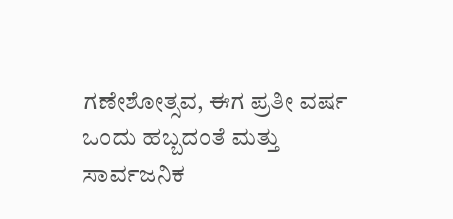ಗಣೇಶೋತ್ಸವ, ಈಗ ಪ್ರತೀ ವರ್ಷ ಒಂದು ಹಬ್ಬದಂತೆ ಮತ್ತು ಸಾರ್ವಜನಿಕ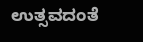ಉತ್ಸವದಂತೆ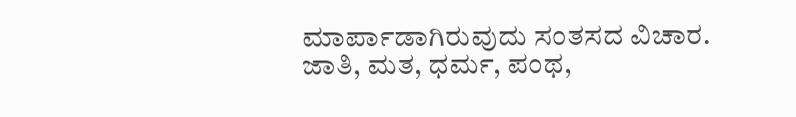ಮಾರ್ಪಾಡಾಗಿರುವುದು ಸಂತಸದ ವಿಚಾರ. ಜಾತಿ, ಮತ, ಧರ್ಮ, ಪಂಥ,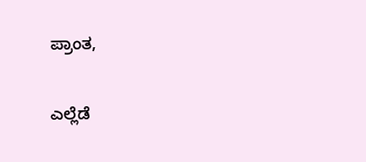ಪ್ರಾಂತ,

ಎಲ್ಲೆಡೆ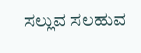ಸಲ್ಲುವ ಸಲಹುವ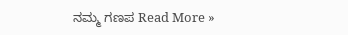ನಮ್ಮ ಗಣಪ Read More »